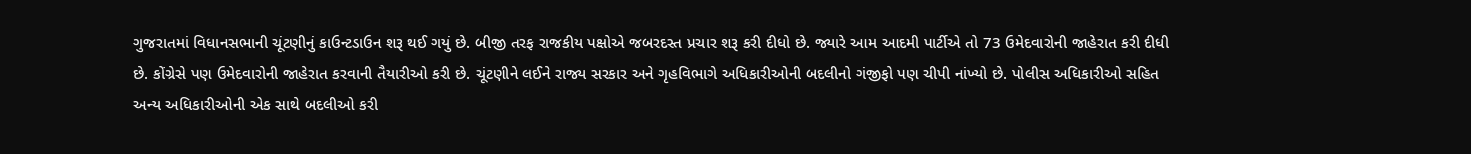ગુજરાતમાં વિધાનસભાની ચૂંટણીનું કાઉન્ટડાઉન શરૂ થઈ ગયું છે. બીજી તરફ રાજકીય પક્ષોએ જબરદસ્ત પ્રચાર શરૂ કરી દીધો છે. જ્યારે આમ આદમી પાર્ટીએ તો 73 ઉમેદવારોની જાહેરાત કરી દીધી છે. કોંગ્રેસે પણ ઉમેદવારોની જાહેરાત કરવાની તૈયારીઓ કરી છે. ચૂંટણીને લઈને રાજ્ય સરકાર અને ગૃહવિભાગે અધિકારીઓની બદલીનો ગંજીફો પણ ચીપી નાંખ્યો છે. પોલીસ અધિકારીઓ સહિત અન્ય અધિકારીઓની એક સાથે બદલીઓ કરી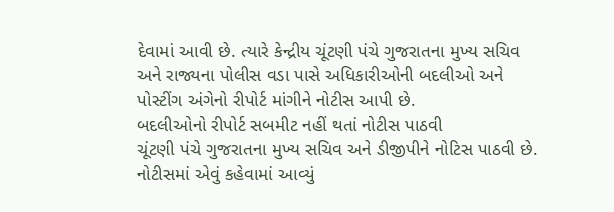દેવામાં આવી છે. ત્યારે કેન્દ્રીય ચૂંટણી પંચે ગુજરાતના મુખ્ય સચિવ અને રાજ્યના પોલીસ વડા પાસે અધિકારીઓની બદલીઓ અને પોસ્ટીંગ અંગેનો રીપોર્ટ માંગીને નોટીસ આપી છે.
બદલીઓનો રીપોર્ટ સબમીટ નહીં થતાં નોટીસ પાઠવી
ચૂંટણી પંચે ગુજરાતના મુખ્ય સચિવ અને ડીજીપીને નોટિસ પાઠવી છે. નોટીસમાં એવું કહેવામાં આવ્યું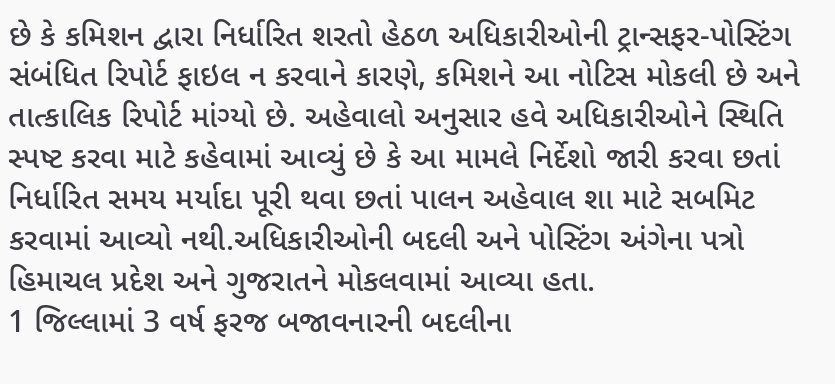છે કે કમિશન દ્વારા નિર્ધારિત શરતો હેઠળ અધિકારીઓની ટ્રાન્સફર-પોસ્ટિંગ સંબંધિત રિપોર્ટ ફાઇલ ન કરવાને કારણે, કમિશને આ નોટિસ મોકલી છે અને તાત્કાલિક રિપોર્ટ માંગ્યો છે. અહેવાલો અનુસાર હવે અધિકારીઓને સ્થિતિ સ્પષ્ટ કરવા માટે કહેવામાં આવ્યું છે કે આ મામલે નિર્દેશો જારી કરવા છતાં નિર્ધારિત સમય મર્યાદા પૂરી થવા છતાં પાલન અહેવાલ શા માટે સબમિટ કરવામાં આવ્યો નથી.અધિકારીઓની બદલી અને પોસ્ટિંગ અંગેના પત્રો હિમાચલ પ્રદેશ અને ગુજરાતને મોકલવામાં આવ્યા હતા.
1 જિલ્લામાં 3 વર્ષ ફરજ બજાવનારની બદલીના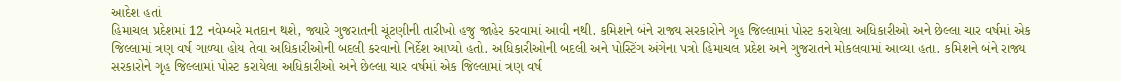આદેશ હતાં
હિમાચલ પ્રદેશમાં 12 નવેમ્બરે મતદાન થશે, જ્યારે ગુજરાતની ચૂંટણીની તારીખો હજુ જાહેર કરવામાં આવી નથી. કમિશને બંને રાજ્ય સરકારોને ગૃહ જિલ્લામાં પોસ્ટ કરાયેલા અધિકારીઓ અને છેલ્લા ચાર વર્ષમાં એક જિલ્લામાં ત્રણ વર્ષ ગાળ્યા હોય તેવા અધિકારીઓની બદલી કરવાનો નિર્દેશ આપ્યો હતો. અધિકારીઓની બદલી અને પોસ્ટિંગ અંગેના પત્રો હિમાચલ પ્રદેશ અને ગુજરાતને મોકલવામાં આવ્યા હતા. કમિશને બંને રાજ્ય સરકારોને ગૃહ જિલ્લામાં પોસ્ટ કરાયેલા અધિકારીઓ અને છેલ્લા ચાર વર્ષમાં એક જિલ્લામાં ત્રણ વર્ષ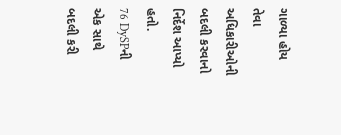ગાળ્યા હોય તેવા અધિકારીઓની બદલી કરવાનો નિર્દેશ આપ્યો હતો.
76 DySPની એક સાથે બદલી કરી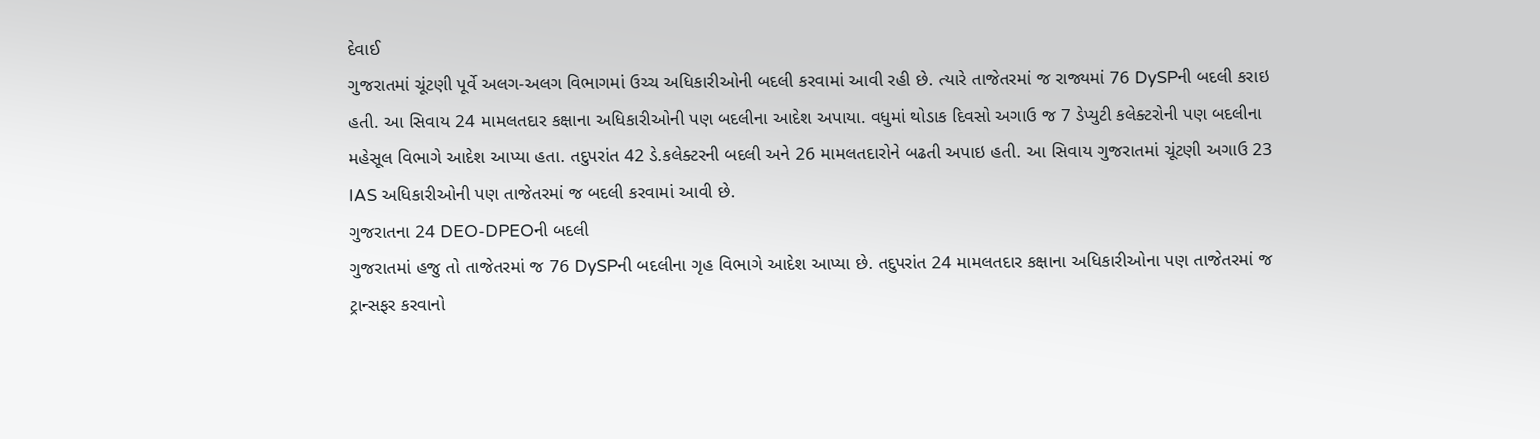દેવાઈ
ગુજરાતમાં ચૂંટણી પૂર્વે અલગ-અલગ વિભાગમાં ઉચ્ચ અધિકારીઓની બદલી કરવામાં આવી રહી છે. ત્યારે તાજેતરમાં જ રાજ્યમાં 76 DySPની બદલી કરાઇ હતી. આ સિવાય 24 મામલતદાર કક્ષાના અધિકારીઓની પણ બદલીના આદેશ અપાયા. વધુમાં થોડાક દિવસો અગાઉ જ 7 ડેપ્યુટી કલેક્ટરોની પણ બદલીના મહેસૂલ વિભાગે આદેશ આપ્યા હતા. તદુપરાંત 42 ડે.કલેક્ટરની બદલી અને 26 મામલતદારોને બઢતી અપાઇ હતી. આ સિવાય ગુજરાતમાં ચૂંટણી અગાઉ 23 IAS અધિકારીઓની પણ તાજેતરમાં જ બદલી કરવામાં આવી છે.
ગુજરાતના 24 DEO-DPEOની બદલી
ગુજરાતમાં હજુ તો તાજેતરમાં જ 76 DySPની બદલીના ગૃહ વિભાગે આદેશ આપ્યા છે. તદુપરાંત 24 મામલતદાર કક્ષાના અધિકારીઓના પણ તાજેતરમાં જ ટ્રાન્સફર કરવાનો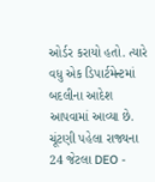ઓર્ડર કરાયો હતો. ત્યારે વધુ એક ડિપાર્ટમેન્ટમાં બદલીના આદેશ આપવામાં આવ્યા છે. ચૂંટણી પહેલા રાજ્યના 24 જેટલા DEO -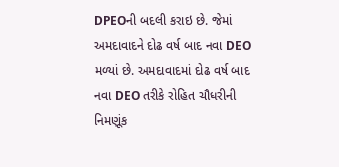DPEOની બદલી કરાઇ છે. જેમાં અમદાવાદને દોઢ વર્ષ બાદ નવા DEO મળ્યાં છે. અમદાવાદમાં દોઢ વર્ષ બાદ નવા DEO તરીકે રોહિત ચૌધરીની નિમણૂંક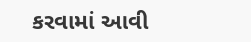કરવામાં આવી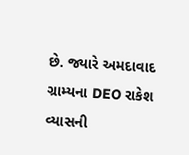છે. જ્યારે અમદાવાદ ગ્રામ્યના DEO રાકેશ વ્યાસની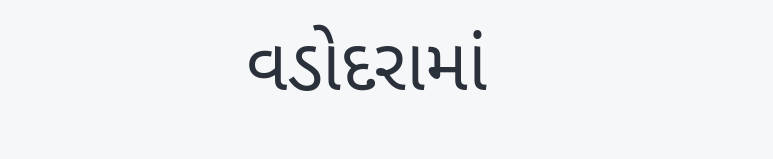વડોદરામાં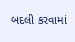બદલી કરવામાં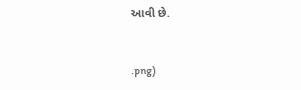આવી છે.


.png)